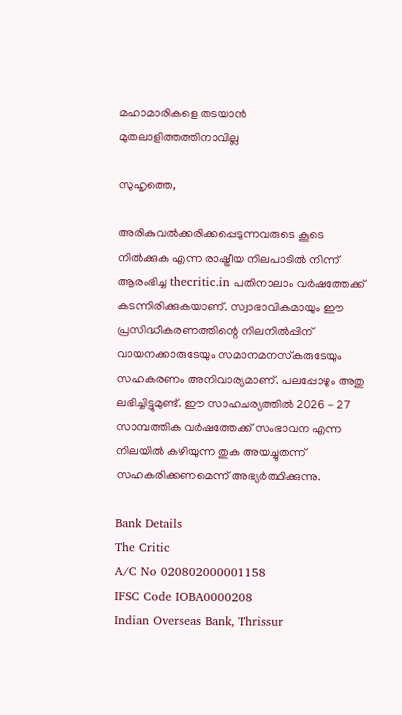മഹാമാരികളെ തടയാന്‍ മുതലാളിത്തത്തിനാവില്ല

സുഹൃത്തെ,

അരികുവല്‍ക്കരിക്കപ്പെടുന്നവരുടെ കൂടെ നില്‍ക്കുക എന്ന രാഷ്ട്രീയ നിലപാടില്‍ നിന്ന് ആരംഭിച്ച thecritic.in പതിനാലാം വര്‍ഷത്തേക്ക് കടന്നിരിക്കുകയാണ്. സ്വാഭാവികമായും ഈ പ്രസിദ്ധീകരണത്തിന്റെ നിലനില്‍പ്പിന് വായനക്കാരുടേയും സമാനമനസ്‌കരുടേയും സഹകരണം അനിവാര്യമാണ്. പലപ്പോഴും അതു ലഭിച്ചിട്ടുമുണ്ട്. ഈ സാഹചര്യത്തില്‍ 2026 - 27 സാമ്പത്തിക വര്‍ഷത്തേക്ക് സംഭാവന എന്ന നിലയില്‍ കഴിയുന്ന തുക അയച്ചുതന്ന് സഹകരിക്കണമെന്ന് അഭ്യര്‍ത്ഥിക്കുന്നു.

Bank Details
The Critic
A/C No 020802000001158
IFSC Code IOBA0000208
Indian Overseas Bank, Thrissur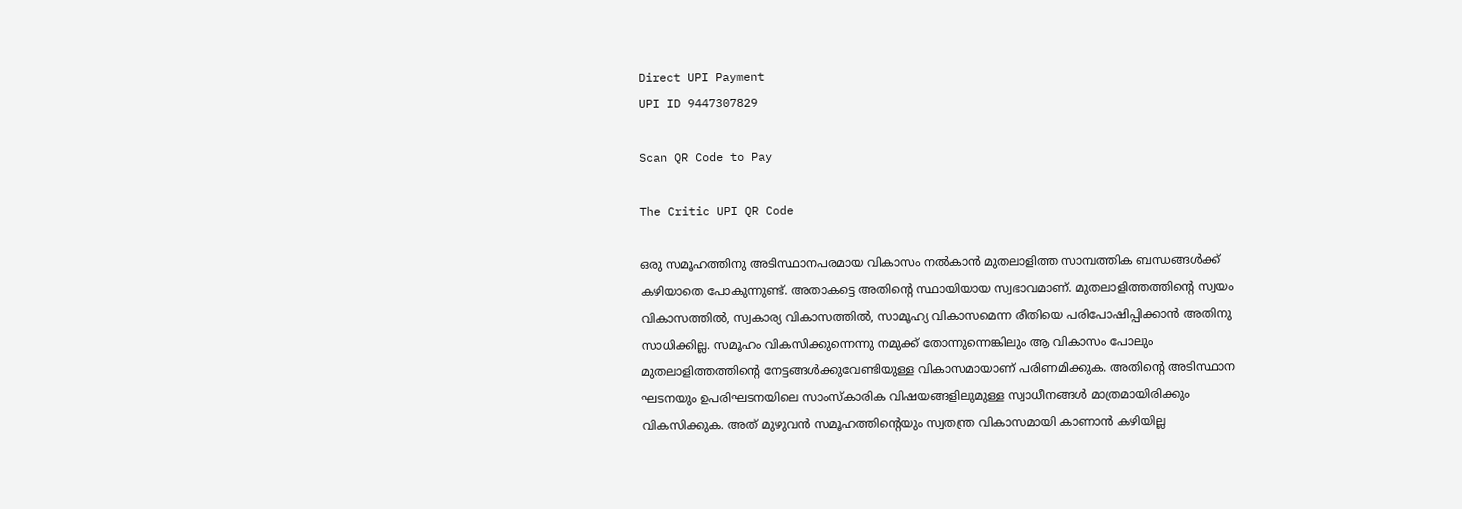Direct UPI Payment
UPI ID 9447307829

Scan QR Code to Pay

The Critic UPI QR Code

ഒരു സമൂഹത്തിനു അടിസ്ഥാനപരമായ വികാസം നല്‍കാന്‍ മുതലാളിത്ത സാമ്പത്തിക ബന്ധങ്ങള്‍ക്ക് കഴിയാതെ പോകുന്നുണ്ട്. അതാകട്ടെ അതിന്റെ സ്ഥായിയായ സ്വഭാവമാണ്. മുതലാളിത്തത്തിന്റെ സ്വയം വികാസത്തില്‍, സ്വകാര്യ വികാസത്തില്‍, സാമൂഹ്യ വികാസമെന്ന രീതിയെ പരിപോഷിപ്പിക്കാന്‍ അതിനു സാധിക്കില്ല. സമൂഹം വികസിക്കുന്നെന്നു നമുക്ക് തോന്നുന്നെങ്കിലും ആ വികാസം പോലും മുതലാളിത്തത്തിന്റെ നേട്ടങ്ങള്‍ക്കുവേണ്ടിയുള്ള വികാസമായാണ് പരിണമിക്കുക. അതിന്റെ അടിസ്ഥാന ഘടനയും ഉപരിഘടനയിലെ സാംസ്‌കാരിക വിഷയങ്ങളിലുമുള്ള സ്വാധീനങ്ങള്‍ മാത്രമായിരിക്കും വികസിക്കുക. അത് മുഴുവന്‍ സമൂഹത്തിന്റെയും സ്വതന്ത്ര വികാസമായി കാണാന്‍ കഴിയില്ല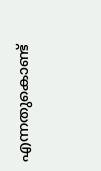എന്നതുകൊണ്ട്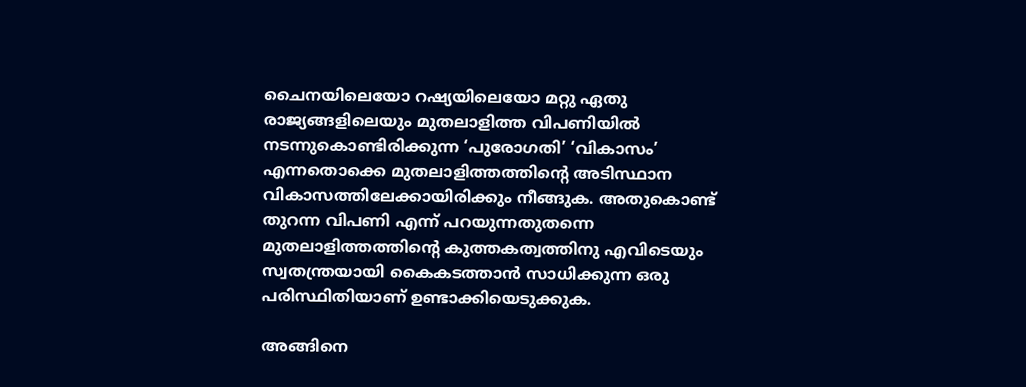ചൈനയിലെയോ റഷ്യയിലെയോ മറ്റു ഏതു രാജ്യങ്ങളിലെയും മുതലാളിത്ത വിപണിയില്‍ നടന്നുകൊണ്ടിരിക്കുന്ന ‘പുരോഗതി’ ‘വികാസം’ എന്നതൊക്കെ മുതലാളിത്തത്തിന്റെ അടിസ്ഥാന വികാസത്തിലേക്കായിരിക്കും നീങ്ങുക. അതുകൊണ്ട് തുറന്ന വിപണി എന്ന് പറയുന്നതുതന്നെ മുതലാളിത്തത്തിന്റെ കുത്തകത്വത്തിനു എവിടെയും സ്വതന്ത്രയായി കൈകടത്താന്‍ സാധിക്കുന്ന ഒരു പരിസ്ഥിതിയാണ് ഉണ്ടാക്കിയെടുക്കുക.

അങ്ങിനെ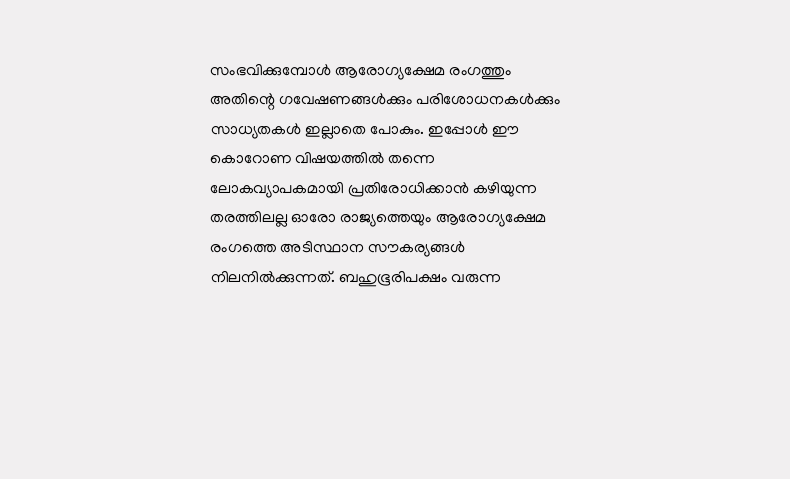സംഭവിക്കുമ്പോള്‍ ആരോഗ്യക്ഷേമ രംഗത്തും അതിന്റെ ഗവേഷണങ്ങള്‍ക്കും പരിശോധനകള്‍ക്കും സാധ്യതകള്‍ ഇല്ലാതെ പോകും. ഇപ്പോള്‍ ഈ കൊറോണ വിഷയത്തില്‍ തന്നെ ലോകവ്യാപകമായി പ്രതിരോധിക്കാന്‍ കഴിയുന്ന തരത്തിലല്ല ഓരോ രാജ്യത്തെയും ആരോഗ്യക്ഷേമ രംഗത്തെ അടിസ്ഥാന സൗകര്യങ്ങള്‍ നിലനില്‍ക്കുന്നത്. ബഹുഭൂരിപക്ഷം വരുന്ന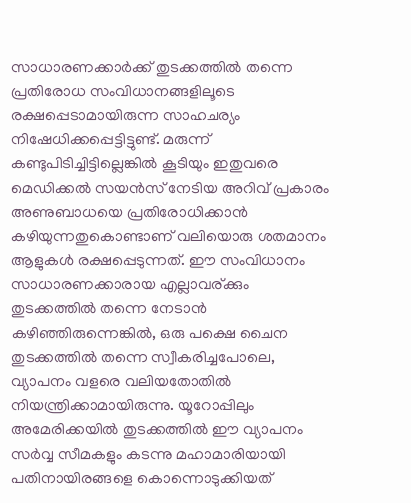സാധാരണക്കാര്‍ക്ക് തുടക്കത്തില്‍ തന്നെ പ്രതിരോധ സംവിധാനങ്ങളിലൂടെ രക്ഷപ്പെടാമായിരുന്ന സാഹചര്യം നിഷേധിക്കപ്പെട്ടിട്ടുണ്ട്. മരുന്ന് കണ്ടുപിടിച്ചിട്ടില്ലെങ്കില്‍ കൂടിയും ഇതുവരെ മെഡിക്കല്‍ സയന്‍സ് നേടിയ അറിവ് പ്രകാരം അണുബാധയെ പ്രതിരോധിക്കാന്‍ കഴിയുന്നതുകൊണ്ടാണ് വലിയൊരു ശതമാനം ആളുകള്‍ രക്ഷപ്പെടുന്നത്. ഈ സംവിധാനം സാധാരണക്കാരായ എല്ലാവര്ക്കും തുടക്കത്തില്‍ തന്നെ നേടാന്‍ കഴിഞ്ഞിരുന്നെങ്കില്‍, ഒരു പക്ഷെ ചൈന തുടക്കത്തില്‍ തന്നെ സ്വീകരിച്ചപോലെ, വ്യാപനം വളരെ വലിയതോതില്‍ നിയന്ത്രിക്കാമായിരുന്നു. യൂറോപ്പിലും അമേരിക്കയില്‍ തുടക്കത്തില്‍ ഈ വ്യാപനം സര്‍വ്വ സീമകളും കടന്നു മഹാമാരിയായി പതിനായിരങ്ങളെ കൊന്നൊടുക്കിയത്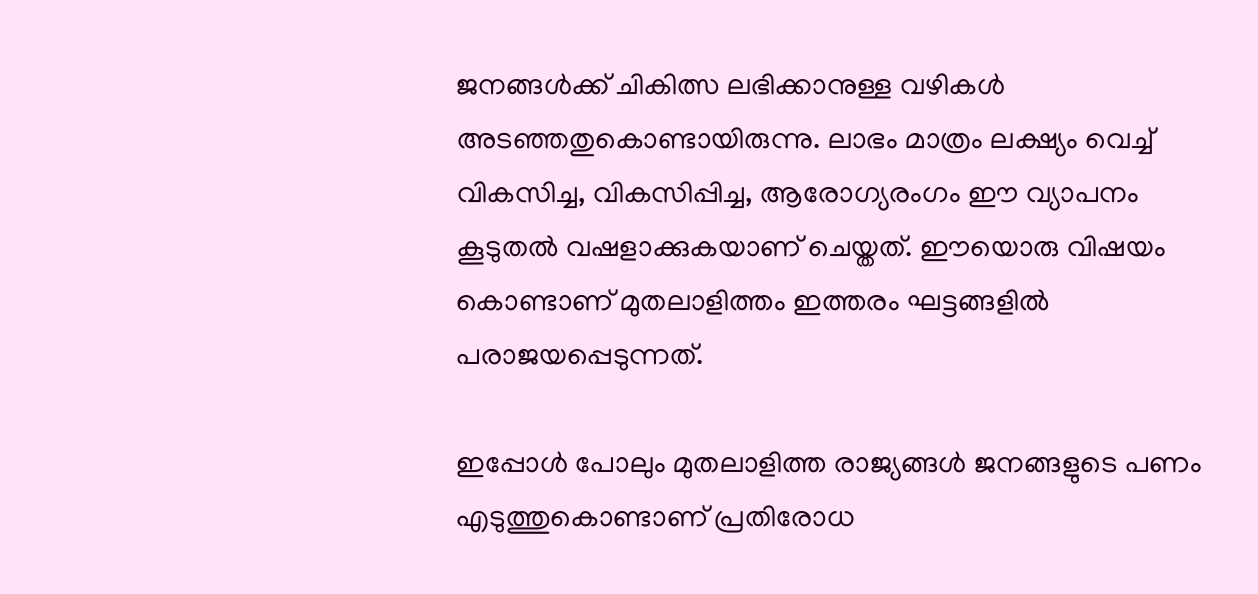ജനങ്ങള്‍ക്ക് ചികിത്സ ലഭിക്കാനുള്ള വഴികള്‍ അടഞ്ഞതുകൊണ്ടായിരുന്നു. ലാഭം മാത്രം ലക്ഷ്യം വെച്ച് വികസിച്ച, വികസിപ്പിച്ച, ആരോഗ്യരംഗം ഈ വ്യാപനം കൂടുതല്‍ വഷളാക്കുകയാണ് ചെയ്തത്. ഈയൊരു വിഷയം കൊണ്ടാണ് മുതലാളിത്തം ഇത്തരം ഘട്ടങ്ങളില്‍ പരാജയപ്പെടുന്നത്.

ഇപ്പോള്‍ പോലും മുതലാളിത്ത രാജ്യങ്ങള്‍ ജനങ്ങളുടെ പണം എടുത്തുകൊണ്ടാണ് പ്രതിരോധ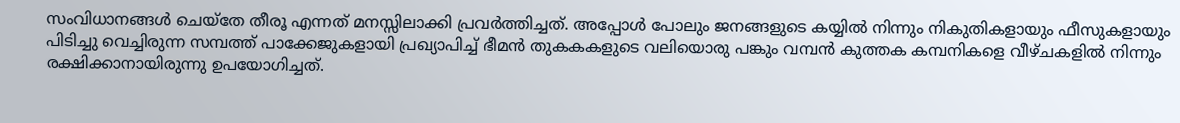സംവിധാനങ്ങള്‍ ചെയ്‌തേ തീരൂ എന്നത് മനസ്സിലാക്കി പ്രവര്‍ത്തിച്ചത്. അപ്പോള്‍ പോലും ജനങ്ങളുടെ കയ്യില്‍ നിന്നും നികുതികളായും ഫീസുകളായും പിടിച്ചു വെച്ചിരുന്ന സമ്പത്ത് പാക്കേജുകളായി പ്രഖ്യാപിച്ച് ഭീമന്‍ തുകകകളുടെ വലിയൊരു പങ്കും വമ്പന്‍ കുത്തക കമ്പനികളെ വീഴ്ചകളില്‍ നിന്നും രക്ഷിക്കാനായിരുന്നു ഉപയോഗിച്ചത്.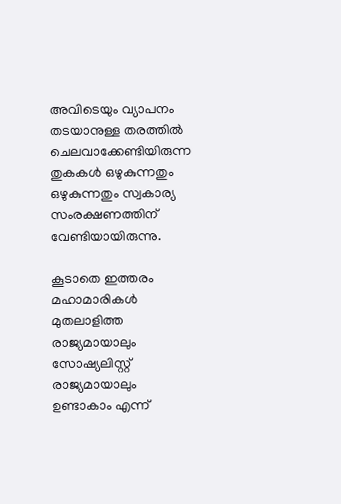അവിടെയും വ്യാപനം തടയാനുള്ള തരത്തില്‍ ചെലവാക്കേണ്ടിയിരുന്ന തുകകള്‍ ഒഴുകുന്നതും ഒഴുകുന്നതും സ്വകാര്യ സംരക്ഷണത്തിന് വേണ്ടിയായിരുന്നു.

കൂടാതെ ഇത്തരം മഹാമാരികള്‍ മുതലാളിത്ത രാജ്യമായാലും സോഷ്യലിസ്റ്റ് രാജ്യമായാലും ഉണ്ടാകാം എന്ന്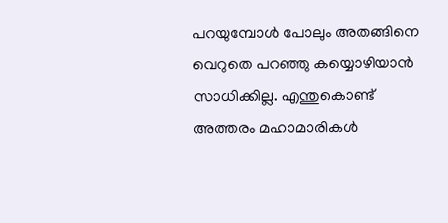പറയുമ്പോള്‍ പോലും അതങ്ങിനെ വെറുതെ പറഞ്ഞു കയ്യൊഴിയാന്‍ സാധിക്കില്ല. എന്തുകൊണ്ട് അത്തരം മഹാമാരികള്‍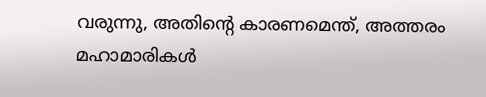വരുന്നു, അതിന്റെ കാരണമെന്ത്, അത്തരം മഹാമാരികള്‍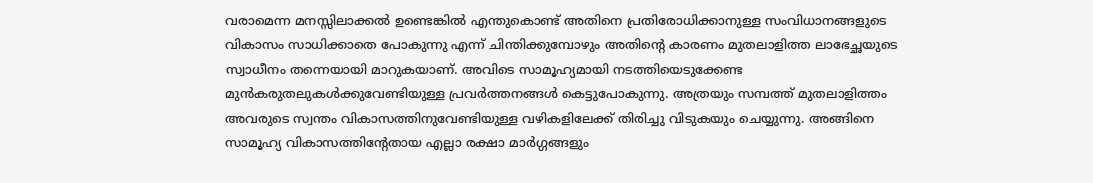വരാമെന്ന മനസ്സിലാക്കല്‍ ഉണ്ടെങ്കില്‍ എന്തുകൊണ്ട് അതിനെ പ്രതിരോധിക്കാനുള്ള സംവിധാനങ്ങളുടെ വികാസം സാധിക്കാതെ പോകുന്നു എന്ന് ചിന്തിക്കുമ്പോഴും അതിന്റെ കാരണം മുതലാളിത്ത ലാഭേച്ഛയുടെ സ്വാധീനം തന്നെയായി മാറുകയാണ്. അവിടെ സാമൂഹ്യമായി നടത്തിയെടുക്കേണ്ട മുന്‍കരുതലുകള്‍ക്കുവേണ്ടിയുള്ള പ്രവര്‍ത്തനങ്ങള്‍ കെട്ടുപോകുന്നു. അത്രയും സമ്പത്ത് മുതലാളിത്തം അവരുടെ സ്വന്തം വികാസത്തിനുവേണ്ടിയുള്ള വഴികളിലേക്ക് തിരിച്ചു വിടുകയും ചെയ്യുന്നു. അങ്ങിനെ സാമൂഹ്യ വികാസത്തിന്റേതായ എല്ലാ രക്ഷാ മാര്‍ഗ്ഗങ്ങളും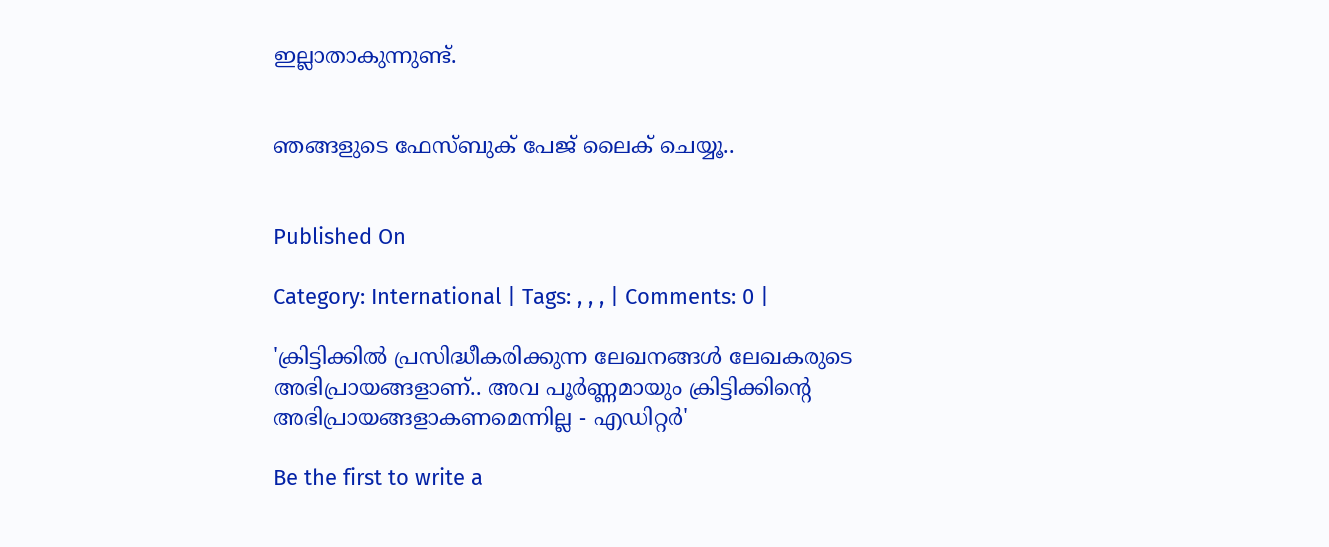ഇല്ലാതാകുന്നുണ്ട്.


ഞങ്ങളുടെ ഫേസ്ബുക് പേജ് ലൈക് ചെയ്യൂ..


Published On

Category: International | Tags: , , , | Comments: 0 |

'ക്രിട്ടിക്കില്‍ പ്രസിദ്ധീകരിക്കുന്ന ലേഖനങ്ങള്‍ ലേഖകരുടെ അഭിപ്രായങ്ങളാണ്.. അവ പൂര്‍ണ്ണമായും ക്രിട്ടിക്കിന്റെ അഭിപ്രായങ്ങളാകണമെന്നില്ല - എഡിറ്റര്‍'

Be the first to write a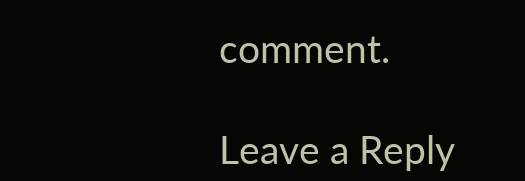comment.

Leave a Reply